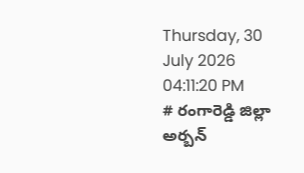Thursday, 30 July 2026 04:11:20 PM
# రంగారెడ్డి జిల్లా అర్బన్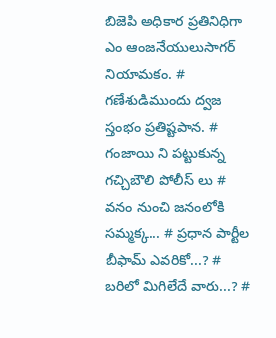బిజెపి అధికార ప్రతినిధిగా ఎం ఆంజనేయులుసాగర్ నియామకం. # గణేశుడిముందు ద్వజ స్తంభం ప్రతిష్టపాన. # గంజాయి ని పట్టుకున్న గచ్చిబౌలి పోలీస్ లు # వనం నుంచి జనంలోకి సమ్మక్క... # ప్రధాన పార్టీల బీఫామ్ ఎవరికో...? # బరిలో మిగిలేదే వారు...? #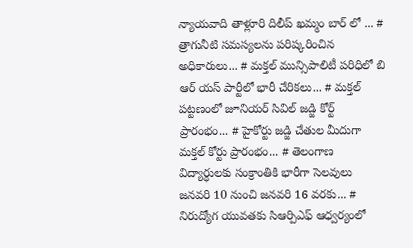న్యాయవాది తాళ్లూరి దిలీప్ ఖమ్మం బార్ లో ... # త్రాగునీటి సమస్యలను పరిష్కరించిన అధికారులు... # మక్తల్ మున్సిపాలిటీ పరిధిలో బి ఆర్ యస్ పార్టీలో భారీ చేరికలు... # మక్తల్ పట్టణంలో జూనియర్ సివిల్ జడ్జి కోర్ట్ ప్రారంభం... # హైకోర్టు జడ్జి చేతుల మీదుగా మక్తల్ కోర్టు ప్రారంభం... # తెలంగాణ విద్యార్ధులకు సంక్రాంతికి భారీగా సెలవులు జనవరి 10 నుంచి జనవరి 16 వరకు... # నిరుద్యోగ యువతకు సిఆర్పిఎఫ్ ఆధ్వర్యంలో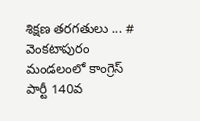శిక్షణ తరగతులు ... # వెంకటాపురం మండలంలో కాంగ్రెస్ పార్టీ 140వ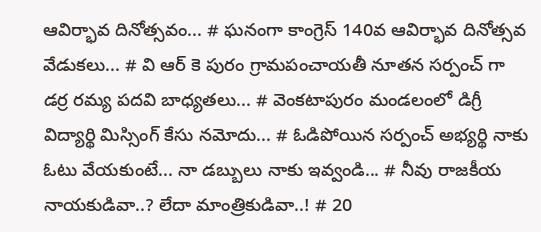ఆవిర్భావ దినోత్సవం... # ఘనంగా కాంగ్రెస్ 140వ ఆవిర్భావ దినోత్సవ వేడుకలు... # వి ఆర్ కె పురం గ్రామపంచాయతీ నూతన సర్పంచ్ గా డర్ర రమ్య పదవి బాధ్యతలు... # వెంకటాపురం మండలంలో డిగ్రీ విద్యార్థి మిస్సింగ్ కేసు నమోదు... # ఓడిపోయిన సర్పంచ్ అభ్యర్థి నాకు ఓటు వేయకుంటే... నా డబ్బులు నాకు ఇవ్వండి... # నీవు రాజకీయ నాయకుడివా..? లేదా మాంత్రికుడివా..! # 20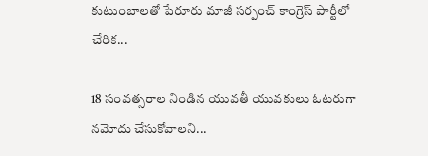కుటుంబాలతో పేరూరు మాజీ సర్పంచ్ కాంగ్రెస్ పార్టీలో చేరిక...

18 సంవత్సరాల నిండిన యువతీ యువకులు ఓటరుగా నమోదు చేసుకోవాలని...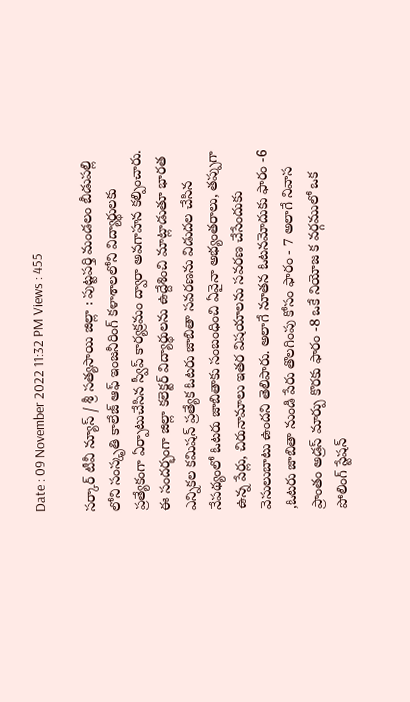Date : 09 November 2022 11:32 PM Views : 455

సర్కార్ టీవీ న్యూస్ / శ్రీ సత్యసాయి జిల్లా : పుట్టపర్తి మండలం బీడుపల్లి లోని సంస్కృతి కాలేజ్ ఆఫ్ ఇంజనీరింగ్ కళాశాలలోని విద్యార్థులకు ప్రత్యేకంగా ఏర్పాటుచేసిన స్వీప్ కార్యక్రమం ద్వారా అవగాహన కల్పించారు. ఈ సందర్భంగా జిల్లా కలెక్టర్ విద్యార్థులను ఉద్దేశించి మాట్లాడుతూ భారత ఎన్నికల కమిషన్ ప్రత్యేక ఓటరు జాబితా సవరణను విడుదల చేసిన నేపథ్యంలో ఓటరు జాబితాకు సంబంధించి ఏవైనా అభ్యంతరాలు, తప్పుగా ఉన్న పేర్లు, చిరునామాలు ఇతర విషయాలను సవరణ చేసేందుకు వెసులుబాటు ఉందని తెలిపారు. అలాగే నూతన ఓటనమోదుకు ఫారం -6 ,ఓటరు జాబితా నుండి పేరు తొలగింపు కోసం ఫారం - 7 అలాగే నివాస ప్రాంతం అడ్రస్ మార్పు కొరకు ఫారం -8 ఒకే నియోజ క వర్గములో ఒక పోలింగ్ స్టేషన్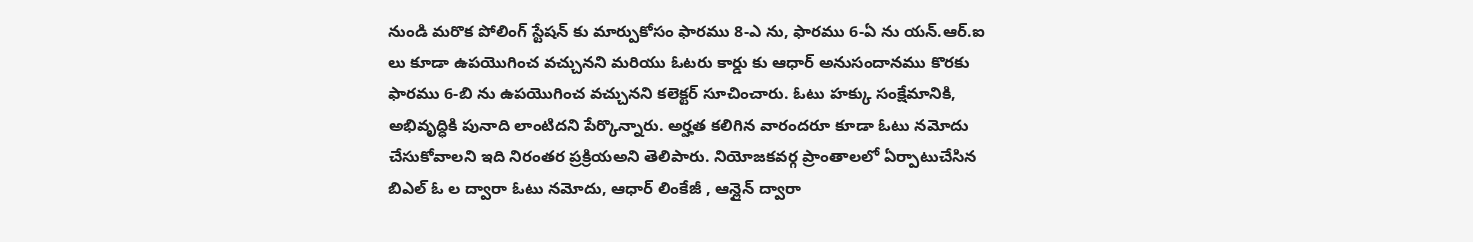నుండి మరొక పోలింగ్ స్టేషన్ కు మార్పుకోసం ఫారము 8-ఎ ను, ఫారము 6-ఏ ను యన్.ఆర్.ఐ లు కూడా ఉపయొగించ వచ్చునని మరియు ఓటరు కార్డు కు ఆధార్ అనుసందానము కొరకు ఫారము 6-బి ను ఉపయొగించ వచ్చునని కలెక్టర్ సూచించారు. ఓటు హక్కు సంక్షేమానికి, అభివృద్ధికి పునాది లాంటిదని పేర్కొన్నారు. అర్హత కలిగిన వారందరూ కూడా ఓటు నమోదు చేసుకోవాలని ఇది నిరంతర ప్రక్రియఅని తెలిపారు. నియోజకవర్గ ప్రాంతాలలో ఏర్పాటుచేసిన బిఎల్ ఓ ల ద్వారా ఓటు నమోదు, ఆధార్ లింకేజీ , ఆన్లైన్ ద్వారా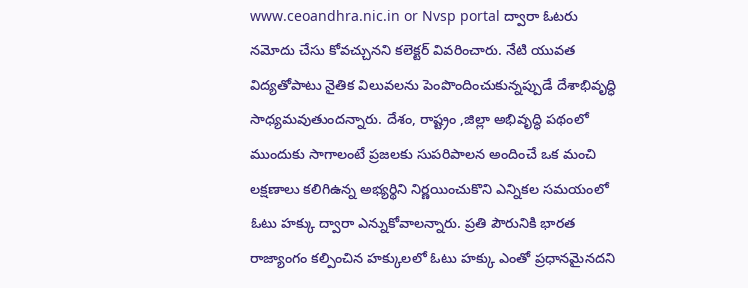www.ceoandhra.nic.in or Nvsp portal ద్వారా ఓటరు నమోదు చేసు కోవచ్చునని కలెక్టర్ వివరించారు. నేటి యువత విద్యతోపాటు నైతిక విలువలను పెంపొందించుకున్నప్పుడే దేశాభివృద్ధి సాధ్యమవుతుందన్నారు. దేశం, రాష్ట్రం ,జిల్లా అభివృద్ధి పథంలో ముందుకు సాగాలంటే ప్రజలకు సుపరిపాలన అందించే ఒక మంచి లక్షణాలు కలిగిఉన్న అభ్యర్థిని నిర్ణయించుకొని ఎన్నికల సమయంలో ఓటు హక్కు ద్వారా ఎన్నుకోవాలన్నారు. ప్రతి పౌరునికి భారత రాజ్యాంగం కల్పించిన హక్కులలో ఓటు హక్కు ఎంతో ప్రధానమైనదని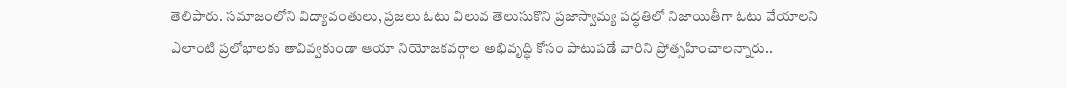తెలిపారు. సమాజంలోని విద్యావంతులు, ప్రజలు ఓటు విలువ తెలుసుకొని ప్రజాస్వామ్య పద్ధతిలో నిజాయితీగా ఓటు వేయాలని ఎలాంటి ప్రలోభాలకు తావివ్వకుండా ఆయా నియోజకవర్గాల అభివృద్ధి కోసం పాటుపడే వారిని ప్రోత్సహించాలన్నారు..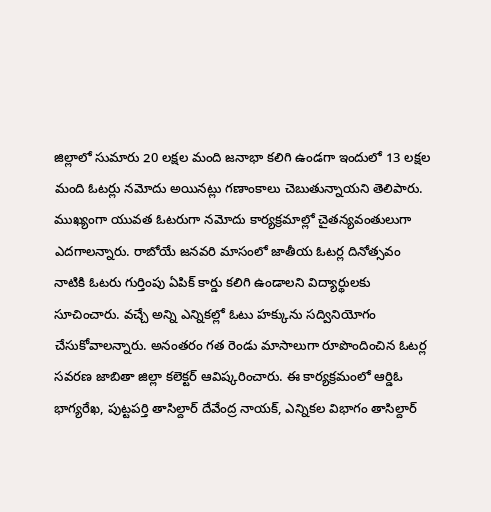జిల్లాలో సుమారు 20 లక్షల మంది జనాభా కలిగి ఉండగా ఇందులో 13 లక్షల మంది ఓటర్లు నమోదు అయినట్లు గణాంకాలు చెబుతున్నాయని తెలిపారు. ముఖ్యంగా యువత ఓటరుగా నమోదు కార్యక్రమాల్లో చైతన్యవంతులుగా ఎదగాలన్నారు. రాబోయే జనవరి మాసంలో జాతీయ ఓటర్ల దినోత్సవం నాటికి ఓటరు గుర్తింపు ఏపిక్ కార్డు కలిగి ఉండాలని విద్యార్థులకు సూచించారు. వచ్చే అన్ని ఎన్నికల్లో ఓటు హక్కును సద్వినియోగం చేసుకోవాలన్నారు. అనంతరం గత రెండు మాసాలుగా రూపొందించిన ఓటర్ల సవరణ జాబితా జిల్లా కలెక్టర్ ఆవిష్కరించారు. ఈ కార్యక్రమంలో ఆర్డిఓ భాగ్యరేఖ, పుట్టపర్తి తాసిల్దార్ దేవేంద్ర నాయక్, ఎన్నికల విభాగం తాసిల్దార్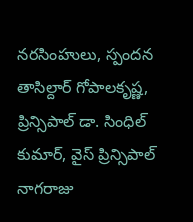నరసింహులు, స్పందన తాసిల్దార్ గోపాలకృష్ణ, ప్రిన్సిపాల్ డా. సింధిల్ కుమార్, వైస్ ప్రిన్సిపాల్ నాగరాజు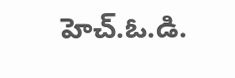హెచ్.ఓ.డి.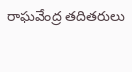రాఘవేంద్ర తదితరులు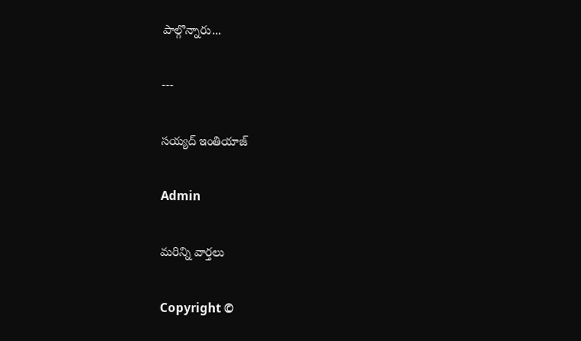పాల్గొన్నారు...

---

సయ్యద్ ఇంతియాజ్

Admin

మరిన్ని వార్తలు

Copyright ©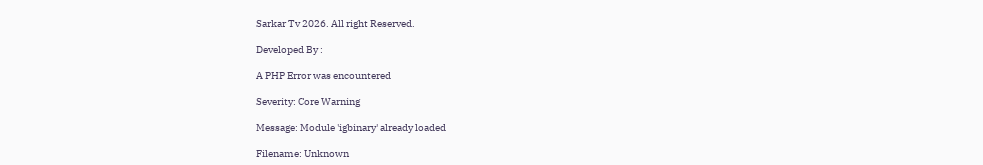Sarkar Tv 2026. All right Reserved.

Developed By :

A PHP Error was encountered

Severity: Core Warning

Message: Module 'igbinary' already loaded

Filename: Unknown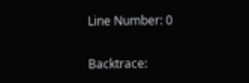Line Number: 0

Backtrace: